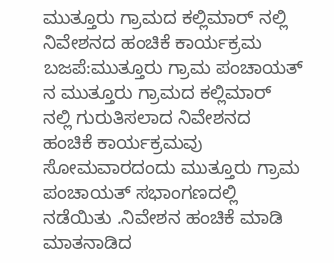ಮುತ್ತೂರು ಗ್ರಾಮದ ಕಲ್ಲಿಮಾರ್ ನಲ್ಲಿ ನಿವೇಶನದ ಹಂಚಿಕೆ ಕಾರ್ಯಕ್ರಮ
ಬಜಪೆ:ಮುತ್ತೂರು ಗ್ರಾಮ ಪಂಚಾಯತ್ ನ ಮುತ್ತೂರು ಗ್ರಾಮದ ಕಲ್ಲಿಮಾರ್ ನಲ್ಲಿ ಗುರುತಿಸಲಾದ ನಿವೇಶನದ ಹಂಚಿಕೆ ಕಾರ್ಯಕ್ರಮವು ಸೋಮವಾರದಂದು ಮುತ್ತೂರು ಗ್ರಾಮ ಪಂಚಾಯತ್ ಸಭಾಂಗಣದಲ್ಲಿ ನಡೆಯಿತು .ನಿವೇಶನ ಹಂಚಿಕೆ ಮಾಡಿ ಮಾತನಾಡಿದ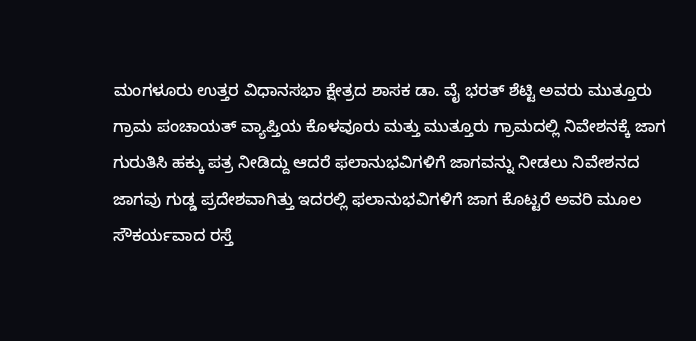ಮಂಗಳೂರು ಉತ್ತರ ವಿಧಾನಸಭಾ ಕ್ಷೇತ್ರದ ಶಾಸಕ ಡಾ. ವೈ ಭರತ್ ಶೆಟ್ಟಿ ಅವರು ಮುತ್ತೂರು ಗ್ರಾಮ ಪಂಚಾಯತ್ ವ್ಯಾಪ್ತಿಯ ಕೊಳವೂರು ಮತ್ತು ಮುತ್ತೂರು ಗ್ರಾಮದಲ್ಲಿ ನಿವೇಶನಕ್ಕೆ ಜಾಗ ಗುರುತಿಸಿ ಹಕ್ಕು ಪತ್ರ ನೀಡಿದ್ದು ಆದರೆ ಫಲಾನುಭವಿಗಳಿಗೆ ಜಾಗವನ್ನು ನೀಡಲು ನಿವೇಶನದ ಜಾಗವು ಗುಡ್ಡ ಪ್ರದೇಶವಾಗಿತ್ತು ಇದರಲ್ಲಿ ಫಲಾನುಭವಿಗಳಿಗೆ ಜಾಗ ಕೊಟ್ಟರೆ ಅವರಿ ಮೂಲ ಸೌಕರ್ಯವಾದ ರಸ್ತೆ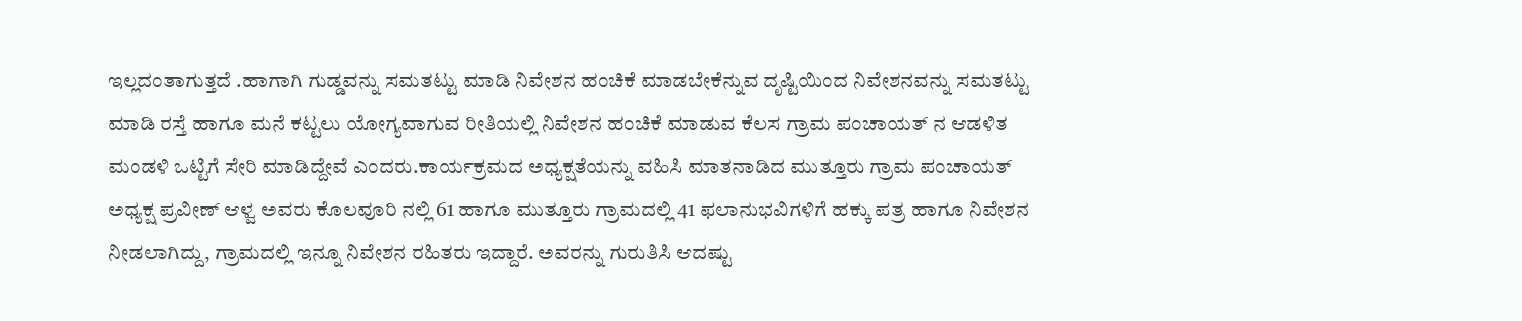ಇಲ್ಲದಂತಾಗುತ್ತದೆ .ಹಾಗಾಗಿ ಗುಡ್ಡವನ್ನು ಸಮತಟ್ಟು ಮಾಡಿ ನಿವೇಶನ ಹಂಚಿಕೆ ಮಾಡಬೇಕೆನ್ನುವ ದೃಷ್ಟಿಯಿಂದ ನಿವೇಶನವನ್ನು ಸಮತಟ್ಟು ಮಾಡಿ ರಸ್ತೆ ಹಾಗೂ ಮನೆ ಕಟ್ಟಲು ಯೋಗ್ಯವಾಗುವ ರೀತಿಯಲ್ಲಿ ನಿವೇಶನ ಹಂಚಿಕೆ ಮಾಡುವ ಕೆಲಸ ಗ್ರಾಮ ಪಂಚಾಯತ್ ನ ಆಡಳಿತ ಮಂಡಳಿ ಒಟ್ಟಿಗೆ ಸೇರಿ ಮಾಡಿದ್ದೇವೆ ಎಂದರು.ಕಾರ್ಯಕ್ರಮದ ಅಧ್ಯಕ್ಷತೆಯನ್ನು ವಹಿಸಿ ಮಾತನಾಡಿದ ಮುತ್ತೂರು ಗ್ರಾಮ ಪಂಚಾಯತ್ ಅಧ್ಯಕ್ಷ ಪ್ರವೀಣ್ ಆಳ್ವ ಅವರು ಕೊಲವೂರಿ ನಲ್ಲಿ 61 ಹಾಗೂ ಮುತ್ತೂರು ಗ್ರಾಮದಲ್ಲಿ 41 ಫಲಾನುಭವಿಗಳಿಗೆ ಹಕ್ಕು ಪತ್ರ ಹಾಗೂ ನಿವೇಶನ ನೀಡಲಾಗಿದ್ದು, ಗ್ರಾಮದಲ್ಲಿ ಇನ್ನೂ ನಿವೇಶನ ರಹಿತರು ಇದ್ದಾರೆ. ಅವರನ್ನು ಗುರುತಿಸಿ ಆದಷ್ಟು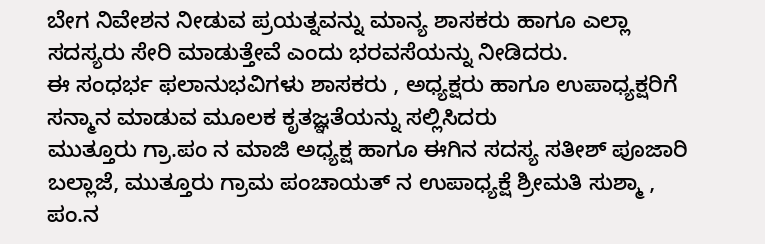ಬೇಗ ನಿವೇಶನ ನೀಡುವ ಪ್ರಯತ್ನವನ್ನು ಮಾನ್ಯ ಶಾಸಕರು ಹಾಗೂ ಎಲ್ಲಾ ಸದಸ್ಯರು ಸೇರಿ ಮಾಡುತ್ತೇವೆ ಎಂದು ಭರವಸೆಯನ್ನು ನೀಡಿದರು.
ಈ ಸಂಧರ್ಭ ಫಲಾನುಭವಿಗಳು ಶಾಸಕರು , ಅಧ್ಯಕ್ಷರು ಹಾಗೂ ಉಪಾಧ್ಯಕ್ಷರಿಗೆ ಸನ್ಮಾನ ಮಾಡುವ ಮೂಲಕ ಕೃತಜ್ಞತೆಯನ್ನು ಸಲ್ಲಿಸಿದರು
ಮುತ್ತೂರು ಗ್ರಾ.ಪಂ ನ ಮಾಜಿ ಅಧ್ಯಕ್ಷ ಹಾಗೂ ಈಗಿನ ಸದಸ್ಯ ಸತೀಶ್ ಪೂಜಾರಿ ಬಲ್ಲಾಜೆ, ಮುತ್ತೂರು ಗ್ರಾಮ ಪಂಚಾಯತ್ ನ ಉಪಾಧ್ಯಕ್ಷೆ ಶ್ರೀಮತಿ ಸುಶ್ಮಾ , ಪಂ.ನ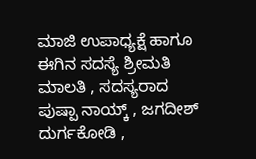ಮಾಜಿ ಉಪಾಧ್ಯಕ್ಷೆ ಹಾಗೂ ಈಗಿನ ಸದಸ್ಯೆ ಶ್ರೀಮತಿ ಮಾಲತಿ , ಸದಸ್ಯರಾದ ಪುಷ್ಪಾ ನಾಯ್ಕ್ , ಜಗದೀಶ್ ದುರ್ಗಕೋಡಿ ,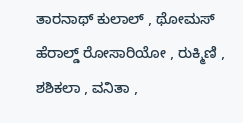ತಾರನಾಥ್ ಕುಲಾಲ್ , ಥೋಮಸ್ ಹೆರಾಲ್ಡ್ ರೋಸಾರಿಯೋ , ರುಕ್ಮಿಣಿ , ಶಶಿಕಲಾ , ವನಿತಾ ,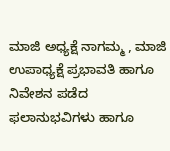ಮಾಜಿ ಅಧ್ಯಕ್ಷೆ ನಾಗಮ್ಮ , ಮಾಜಿ ಉಪಾಧ್ಯಕ್ಷೆ ಪ್ರಭಾವತಿ ಹಾಗೂ ನಿವೇಶನ ಪಡೆದ ಫಲಾನುಭವಿಗಳು ಹಾಗೂ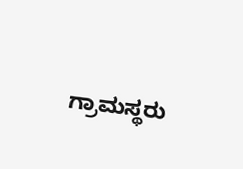ಗ್ರಾಮಸ್ಥರು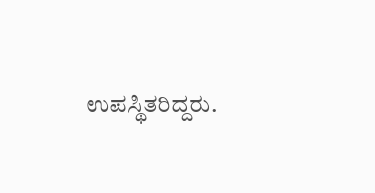ಉಪಸ್ಥಿತರಿದ್ದರು.